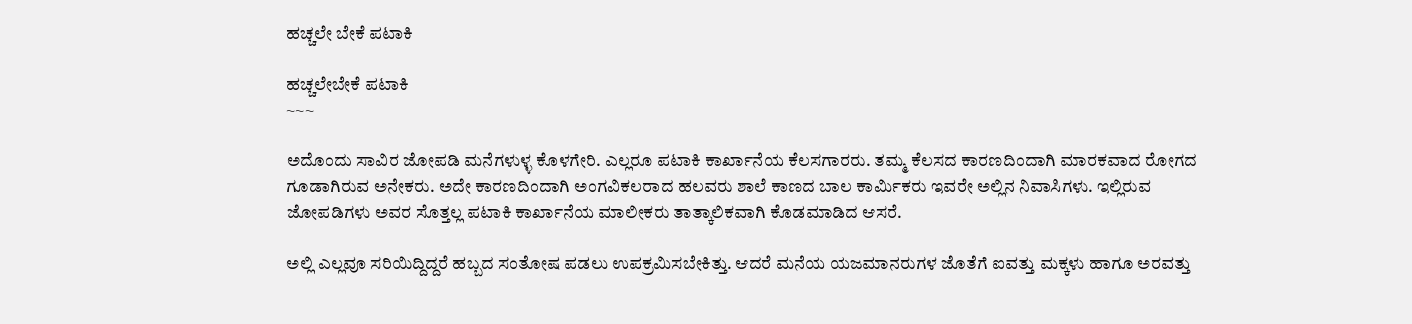ಹಚ್ಚಲೇ ಬೇಕೆ ಪಟಾಕಿ

ಹಚ್ಚಲೇಬೇಕೆ ಪಟಾಕಿ
~~~

ಅದೊಂದು ಸಾವಿರ ಜೋಪಡಿ ಮನೆಗಳುಳ್ಳ ಕೊಳಗೇರಿ. ಎಲ್ಲರೂ ಪಟಾಕಿ ಕಾರ್ಖಾನೆಯ ಕೆಲಸಗಾರರು. ತಮ್ಮ ಕೆಲಸದ ಕಾರಣದಿಂದಾಗಿ ಮಾರಕವಾದ ರೋಗದ ಗೂಡಾಗಿರುವ ಅನೇಕರು. ಅದೇ ಕಾರಣದಿಂದಾಗಿ ಅಂಗವಿಕಲರಾದ ಹಲವರು‌ ಶಾಲೆ ಕಾಣದ ಬಾಲ ಕಾರ್ಮಿಕರು ಇವರೇ ಅಲ್ಲಿನ ನಿವಾಸಿಗಳು. ಇಲ್ಲಿರುವ ಜೋಪಡಿಗಳು ಅವರ ಸೊತ್ತಲ್ಲ ಪಟಾಕಿ ಕಾರ್ಖಾನೆಯ ಮಾಲೀಕರು ತಾತ್ಕಾಲಿಕವಾಗಿ ಕೊಡಮಾಡಿದ ಆಸರೆ.

ಅಲ್ಲಿ ಎಲ್ಲವೂ ಸರಿಯಿದ್ದಿದ್ದರೆ ಹಬ್ಬದ ಸಂತೋಷ ಪಡಲು ಉಪಕ್ರಮಿಸಬೇಕಿತ್ತು. ಆದರೆ‌ ಮನೆಯ ಯಜಮಾನರುಗಳ ಜೊತೆಗೆ ಐವತ್ತು ಮಕ್ಕಳು ಹಾಗೂ ಅರವತ್ತು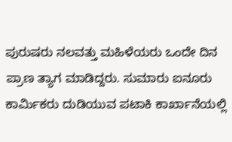ಪುರುಷರು ನಲವತ್ತು ಮಹಿಳೆಯರು ಒಂದೇ ದಿನ ಪ್ರಾಣ ತ್ಯಾಗ ಮಾಡಿದ್ದರು. ಸುಮಾರು ಐನೂರು ಕಾರ್ಮಿಕರು ದುಡಿಯುವ ಪಟಾಕಿ ಕಾರ್ಖಾನೆಯಲ್ಲಿ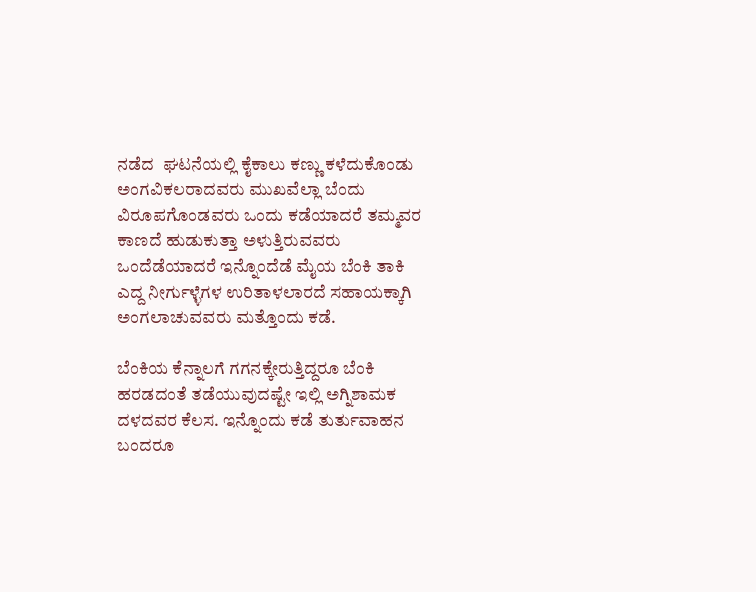ನಡೆದ  ಘಟನೆಯಲ್ಲಿ ಕೈಕಾಲು ಕಣ್ಣು ಕಳೆದುಕೊಂಡು ಅಂಗವಿಕಲರಾದವರು ಮುಖವೆಲ್ಲಾ ಬೆಂದು ವಿರೂಪಗೊಂಡವರು ಒಂದು ಕಡೆಯಾದರೆ ತಮ್ಮವರ ಕಾಣದೆ ಹುಡುಕುತ್ತಾ ಅಳುತ್ತಿರುವವರು‌ ಒಂದೆಡೆಯಾದರೆ ಇನ್ನೊಂದೆಡೆ ಮೈಯ ಬೆಂಕಿ ತಾಕಿ ಎದ್ದ ನೀರ್ಗುಳ್ಳೆಗಳ ಉರಿ‌ತಾಳಲಾರದೆ ಸಹಾಯಕ್ಕಾಗಿ ಅಂಗಲಾಚುವವರು‌‌ ಮತ್ತೊಂದು ಕಡೆ.

ಬೆಂಕಿಯ ಕೆನ್ನಾಲಗೆ ಗಗನಕ್ಕೇರುತ್ತಿದ್ದರೂ ಬೆಂಕಿ ಹರಡದಂತೆ ತಡೆಯುವುದಷ್ಟೇ ಇಲ್ಲಿ ಅಗ್ನಿಶಾಮಕ ದಳದವರ ಕೆಲಸ. ಇನ್ನೊಂದು ಕಡೆ ತುರ್ತುವಾಹನ ಬಂದರೂ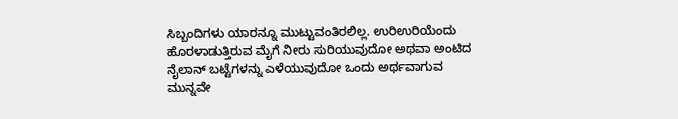ಸಿಬ್ಬಂದಿಗಳು ಯಾರನ್ನೂ ಮುಟ್ಟುವಂತಿರಲಿಲ್ಲ. ಉರಿ‌ಉರಿಯೆಂದು ಹೊರಳಾಡುತ್ತಿರುವ ಮೈಗೆ ನೀರು ಸುರಿಯುವುದೋ ಅಥವಾ ಅಂಟಿದ ನೈಲಾನ್ ಬಟ್ಟೆಗಳನ್ನು ಎಳೆಯುವುದೋ ಒಂದು ಅರ್ಥವಾಗುವ ಮುನ್ನವೇ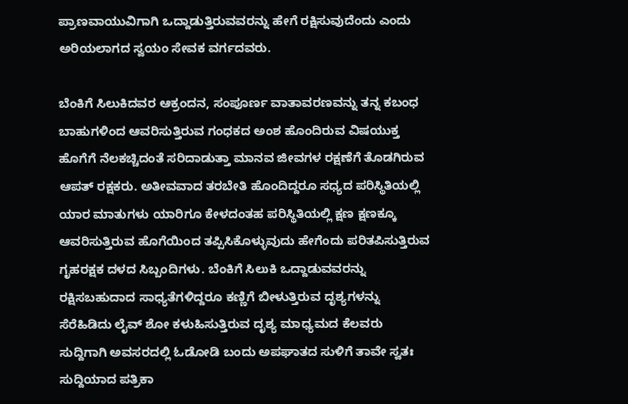ಪ್ರಾಣವಾಯುವಿಗಾಗಿ ಒದ್ದಾಡುತ್ತಿರುವವರನ್ನು ಹೇಗೆ ರಕ್ಷಿಸುವುದೆಂದು ಎಂದು ಅರಿಯಲಾಗದ ಸ್ವಯಂ ಸೇವಕ ವರ್ಗದವರು.

ಬೆಂಕಿಗೆ ಸಿಲುಕಿದವರ ಆಕ್ರಂದನ, ಸಂಪೂರ್ಣ ವಾತಾವರಣವನ್ನು ತನ್ನ ಕಬಂಧ ಬಾಹುಗಳಿಂದ ಆವರಿಸುತ್ತಿರುವ ಗಂಧಕದ ಅಂಶ ಹೊಂದಿರುವ ವಿಷಯುಕ್ತ ಹೊಗೆಗೆ ನೆಲಕಚ್ಚಿದಂತೆ ಸರಿದಾಡುತ್ತಾ ಮಾನವ ಜೀವಗಳ ರಕ್ಷಣೆಗೆ ತೊಡಗಿರುವ ಆಪತ್ ರಕ್ಷಕರು. ಅತೀವವಾದ ತರಬೇತಿ ಹೊಂದಿದ್ದರೂ ಸಧ್ಯದ ಪರಿಸ್ಥಿತಿಯಲ್ಲಿ ಯಾರ ಮಾತುಗಳು ಯಾರಿಗೂ ಕೇಳದಂತಹ ಪರಿಸ್ಥಿತಿಯಲ್ಲಿ ಕ್ಷಣ ಕ್ಷಣಕ್ಕೂ ಆವರಿಸುತ್ತಿರುವ ಹೊಗೆಯಿಂದ ತಪ್ಪಿಸಿಕೊಳ್ಳುವುದು ಹೇಗೆಂದು ಪರಿತಪಿಸುತ್ತಿರುವ ಗೃಹರಕ್ಷಕ ದಳದ ಸಿಬ್ಬಂದಿಗಳು. ಬೆಂಕಿಗೆ ಸಿಲುಕಿ ಒದ್ದಾಡುವವರನ್ನು ರಕ್ಷಿಸಬಹುದಾದ ಸಾಧ್ಯತೆಗಳಿದ್ದರೂ ಕಣ್ಣಿಗೆ ಬೀಳುತ್ತಿರುವ ದೃಶ್ಯಗಳನ್ನು ಸೆರೆಹಿಡಿದು ಲೈವ್ ಶೋ ಕಳುಹಿಸುತ್ತಿರುವ ದೃಶ್ಯ ಮಾಧ್ಯಮದ ಕೆಲವರು ಸುದ್ದಿಗಾಗಿ ಅವಸರದಲ್ಲಿ ಓಡೋಡಿ ಬಂದು ಅಪಘಾತದ ಸುಳಿಗೆ ತಾವೇ ಸ್ವತಃ ಸುದ್ದಿಯಾದ ಪತ್ರಿಕಾ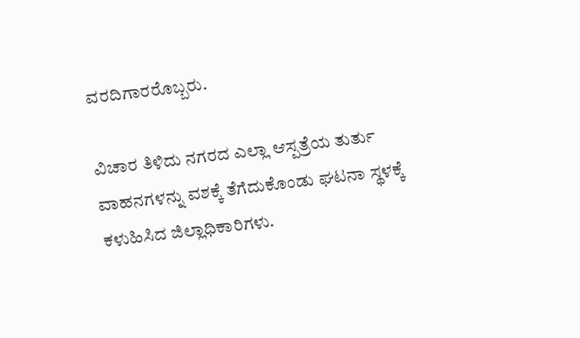ವರದಿಗಾರರೊಬ್ಬರು.

ವಿಚಾರ ತಿಳಿದು ನಗರದ ಎಲ್ಲಾ ಆಸ್ಪತ್ರೆಯ ತುರ್ತು ವಾಹನಗಳನ್ನು ವಶಕ್ಕೆ ತೆಗೆದುಕೊಂಡು ಘಟನಾ ಸ್ಥಳಕ್ಕೆ ಕಳುಹಿಸಿದ ಜಿಲ್ಲಾಧಿಕಾರಿಗಳು.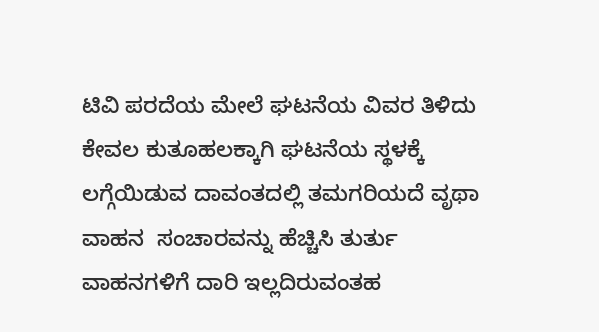ಟಿವಿ ಪರದೆಯ ಮೇಲೆ ಘಟನೆಯ ವಿವರ ತಿಳಿದು ಕೇವಲ ಕುತೂಹಲಕ್ಕಾಗಿ ಘಟನೆಯ ಸ್ಥಳಕ್ಕೆ ಲಗ್ಗೆಯಿಡುವ ದಾವಂತದಲ್ಲಿ ತಮಗರಿಯದೆ ವೃಥಾ ವಾಹನ  ಸಂಚಾರವನ್ನು ಹೆಚ್ಚಿಸಿ ತುರ್ತು ವಾಹನಗಳಿಗೆ ದಾರಿ ಇಲ್ಲದಿರುವಂತಹ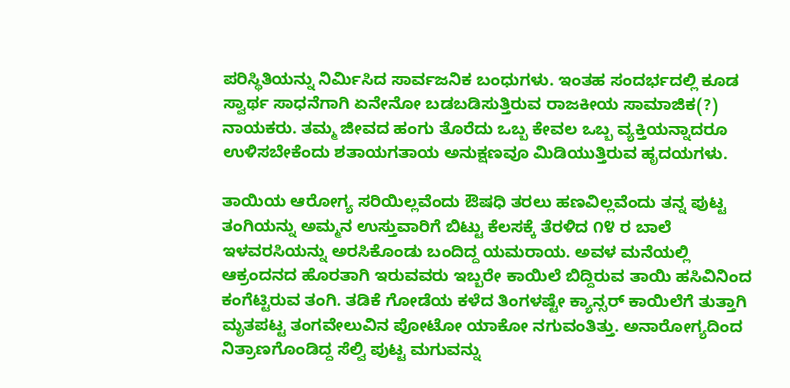ಪರಿಸ್ಥಿತಿಯನ್ನು ನಿರ್ಮಿಸಿದ ಸಾರ್ವಜನಿಕ ಬಂಧುಗಳು. ಇಂತಹ ಸಂದರ್ಭದಲ್ಲಿ ಕೂಡ ಸ್ವಾರ್ಥ ಸಾಧನೆಗಾಗಿ ಏನೇನೋ‌ ಬಡಬಡಿಸುತ್ತಿರುವ ರಾಜಕೀಯ ಸಾಮಾಜಿಕ(?) ನಾಯಕರು. ತಮ್ಮ ಜೀವದ ಹಂಗು ತೊರೆದು ಒಬ್ಬ ಕೇವಲ ಒಬ್ಬ ವ್ಯಕ್ತಿಯನ್ನಾದರೂ ಉಳಿಸಬೇಕೆಂದು ಶತಾಯಗತಾಯ ಅನುಕ್ಷಣವೂ ಮಿಡಿಯುತ್ತಿರುವ ಹೃದಯಗಳು.

ತಾಯಿಯ ಆರೋಗ್ಯ ಸರಿಯಿಲ್ಲವೆಂದು ಔಷಧಿ ತರಲು‌ ಹಣವಿಲ್ಲವೆಂದು ತನ್ನ ಪುಟ್ಟ ತಂಗಿಯನ್ನು ಅಮ್ಮನ ಉಸ್ತುವಾರಿಗೆ ಬಿಟ್ಟು ಕೆಲಸಕ್ಕೆ ತೆರಳಿದ ೧೪ ರ ಬಾಲೆ ಇಳವರಸಿಯನ್ನು ಅರಸಿಕೊಂಡು ಬಂದಿದ್ದ ಯಮರಾಯ. ಅವಳ ಮನೆಯಲ್ಲಿ ಆಕ್ರಂದನದ ಹೊರತಾಗಿ ಇರುವವರು ಇಬ್ಬರೇ ಕಾಯಿಲೆ ಬಿದ್ದಿರುವ ತಾಯಿ ಹಸಿವಿನಿಂದ ಕಂಗೆಟ್ಟಿರುವ ತಂಗಿ. ತಡಿಕೆ ಗೋಡೆಯ ಕಳೆದ ತಿಂಗಳಷ್ಟೇ ಕ್ಯಾನ್ಸರ್ ಕಾಯಿಲೆಗೆ ತುತ್ತಾಗಿ ಮೃತಪಟ್ಟ ತಂಗವೇಲುವಿನ ಪೋಟೋ ಯಾಕೋ ನಗುವಂತಿತ್ತು. ಅನಾರೋಗ್ಯದಿಂದ ನಿತ್ರಾಣಗೊಂಡಿದ್ದ ಸೆಲ್ವಿ‌ ಪುಟ್ಟ ಮಗುವನ್ನು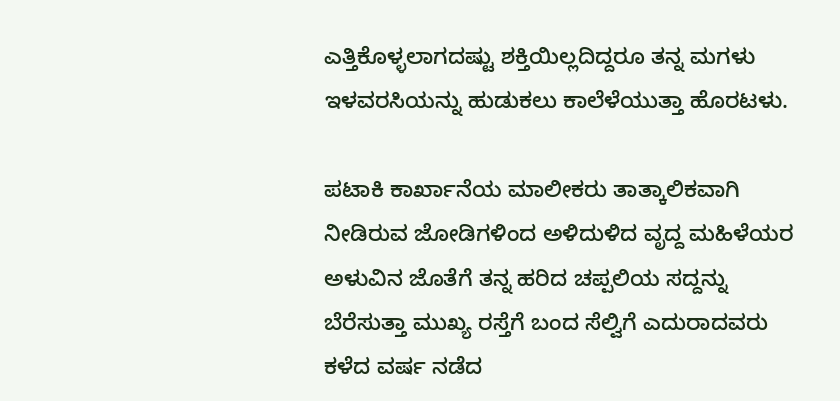ಎತ್ತಿಕೊಳ್ಳಲಾಗದಷ್ಟು ಶಕ್ತಿಯಿಲ್ಲದಿದ್ದರೂ ತನ್ನ ಮಗಳು ಇಳವರಸಿಯನ್ನು ಹುಡುಕಲು ಕಾಲೆಳೆಯುತ್ತಾ ಹೊರಟಳು.

ಪಟಾಕಿ ಕಾರ್ಖಾನೆಯ ಮಾಲೀಕರು ತಾತ್ಕಾಲಿಕವಾಗಿ ನೀಡಿರುವ ಜೋಡಿಗಳಿಂದ ಅಳಿದುಳಿದ ವೃದ್ದ ಮಹಿಳೆಯರ ಅಳುವಿನ ಜೊತೆಗೆ ತನ್ನ ಹರಿದ ಚಪ್ಪಲಿಯ ಸದ್ದನ್ನು ಬೆರೆಸುತ್ತಾ ಮುಖ್ಯ ರಸ್ತೆಗೆ ಬಂದ ಸೆಲ್ವಿಗೆ ಎದುರಾದವರು ಕಳೆದ ವರ್ಷ ನಡೆದ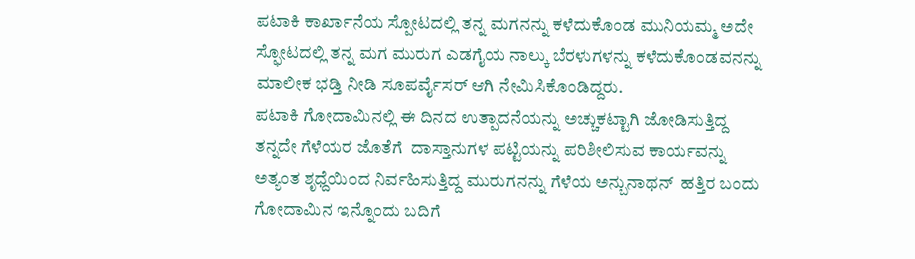ಪಟಾಕಿ ಕಾರ್ಖಾನೆಯ ಸ್ಪೋಟದಲ್ಲಿ ತನ್ನ ಮಗನನ್ನು ಕಳೆದುಕೊಂಡ ಮುನಿಯಮ್ಮ ಅದೇ ಸ್ಫೋಟದಲ್ಲಿ ತನ್ನ ಮಗ ಮುರುಗ ಎಡಗೈಯ ನಾಲ್ಕು ಬೆರಳುಗಳನ್ನು ಕಳೆದುಕೊಂಡವನನ್ನು ಮಾಲೀಕ ಭಡ್ತಿ ನೀಡಿ ಸೂಪರ್ವೈಸರ್ ಆಗಿ‌ ನೇಮಿಸಿಕೊಂಡಿದ್ದರು.
ಪಟಾಕಿ ಗೋದಾಮಿನಲ್ಲಿ ಈ ದಿನದ ಉತ್ಪಾದನೆಯನ್ನು ಅಚ್ಚುಕಟ್ಟಾಗಿ ಜೋಡಿಸುತ್ತಿದ್ದ ತನ್ನದೇ ಗೆಳೆಯರ ಜೊತೆಗೆ  ದಾಸ್ತಾನುಗಳ ಪಟ್ಟಿಯನ್ನು ಪರಿಶೀಲಿಸುವ ಕಾರ್ಯವನ್ನು ಅತ್ಯಂತ ಶೃಧ್ದೆಯಿಂದ ನಿರ್ವಹಿಸುತ್ತಿದ್ದ ಮುರುಗನನ್ನು ಗೆಳೆಯ ಅನ್ಬುನಾಥನ್  ಹತ್ತಿರ ಬಂದು ಗೋದಾಮಿನ ಇನ್ನೊಂದು ಬದಿಗೆ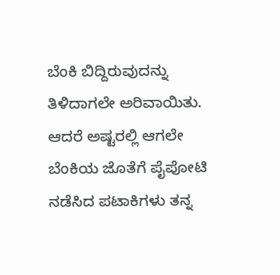ಬೆಂಕಿ ಬಿದ್ದಿರುವುದನ್ನು ತಿಳಿದಾಗಲೇ ಅರಿವಾಯಿತು. ಆದರೆ ಅಷ್ಟರಲ್ಲಿ ಆಗಲೇ ಬೆಂಕಿಯ ಜೊತೆಗೆ ಪೈಪೋಟಿ ನಡೆಸಿದ ಪಟಾಕಿಗಳು ತನ್ನ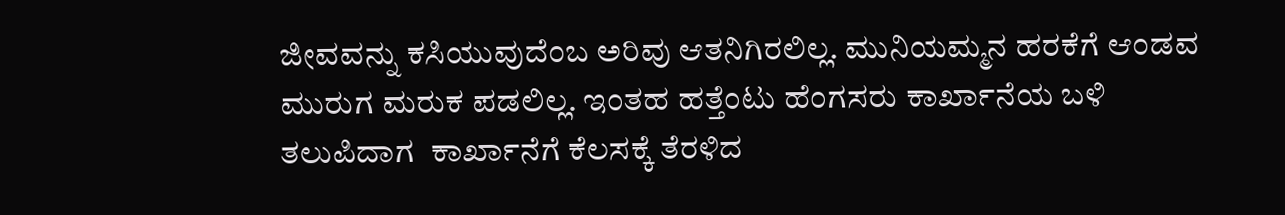ಜೀವವನ್ನು ಕಸಿಯುವುದೆಂಬ ಅರಿವು ಆತನಿಗಿರಲಿಲ್ಲ. ಮುನಿಯಮ್ಮನ ಹರಕೆಗೆ ಆಂಡವ ಮುರುಗ ಮರುಕ ಪಡಲಿಲ್ಲ. ಇಂತಹ ಹತ್ತೆಂಟು ಹೆಂಗಸರು ಕಾರ್ಖಾನೆಯ ಬಳಿ ತಲುಪಿದಾಗ  ಕಾರ್ಖಾನೆಗೆ ಕೆಲಸಕ್ಕೆ ತೆರಳಿದ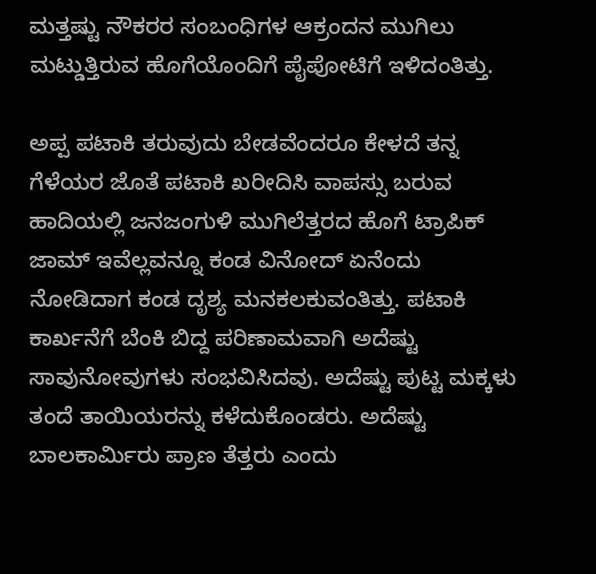ಮತ್ತಷ್ಟು ನೌಕರರ ಸಂಬಂಧಿಗಳ ಆಕ್ರಂದನ ಮುಗಿಲು ಮಟ್ಡುತ್ತಿರುವ ಹೊಗೆಯೊಂದಿಗೆ ಪೈಪೋಟಿಗೆ ಇಳಿದಂತಿತ್ತು.

ಅಪ್ಪ ಪಟಾಕಿ ತರುವುದು ಬೇಡವೆಂದರೂ ಕೇಳದೆ ತನ್ನ ಗೆಳೆಯರ ಜೊತೆ ಪಟಾಕಿ ಖರೀದಿಸಿ ವಾಪಸ್ಸು ಬರುವ ಹಾದಿಯಲ್ಲಿ ಜನಜಂಗುಳಿ ಮುಗಿಲೆತ್ತರದ ಹೊಗೆ ಟ್ರಾಪಿಕ್ ಜಾಮ್ ಇವೆಲ್ಲವನ್ನೂ ಕಂಡ ವಿನೋದ್ ಏನೆಂದು ನೋಡಿದಾಗ ಕಂಡ ದೃಶ್ಯ ಮನಕಲಕುವಂತಿತ್ತು. ಪಟಾಕಿ ಕಾರ್ಖನೆಗೆ ಬೆಂಕಿ ಬಿದ್ದ ಪರಿಣಾಮವಾಗಿ ಅದೆಷ್ಟು ಸಾವುನೋವುಗಳು ಸಂಭವಿಸಿದವು. ಅದೆಷ್ಟು ಪುಟ್ಟ ಮಕ್ಕಳು ತಂದೆ ತಾಯಿಯರನ್ನು ಕಳೆದುಕೊಂಡರು. ಅದೆಷ್ಟು ಬಾಲಕಾರ್ಮಿರು ಪ್ರಾಣ ತೆತ್ತರು ಎಂದು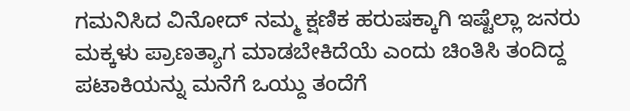ಗಮನಿಸಿದ ವಿನೋದ್ ನಮ್ಮ ಕ್ಷಣಿಕ ಹರುಷಕ್ಕಾಗಿ ಇಷ್ಟೆಲ್ಲಾ ಜನರು ಮಕ್ಕಳು ಪ್ರಾಣತ್ಯಾಗ ಮಾಡಬೇಕಿದೆಯೆ ಎಂದು ಚಿಂತಿಸಿ ತಂದಿದ್ದ ಪಟಾಕಿಯನ್ನು ಮನೆಗೆ ಒಯ್ದು ತಂದೆಗೆ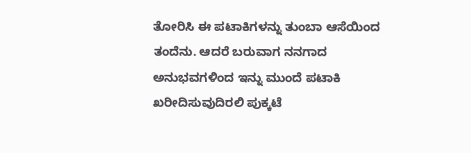ತೋರಿಸಿ ಈ ಪಟಾಕಿಗಳನ್ನು ತುಂಬಾ ಆಸೆಯಿಂದ ತಂದೆನು. ಆದರೆ ಬರುವಾಗ ನನಗಾದ ಅನುಭವಗಳಿಂದ ಇನ್ನು ಮುಂದೆ ಪಟಾಕಿ ಖರೀದಿಸುವುದಿರಲಿ ಪುಕ್ಕಟೆ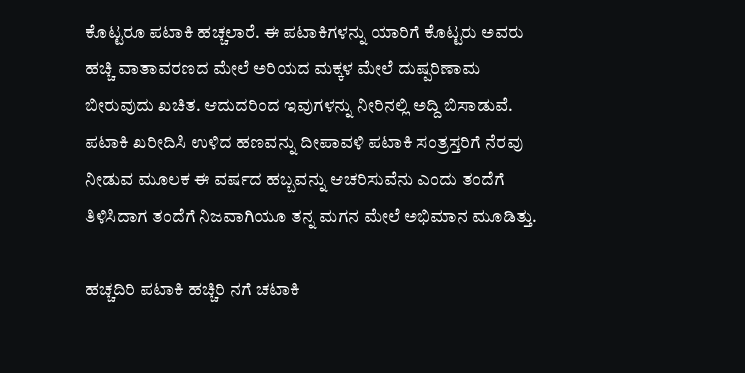ಕೊಟ್ಟರೂ ಪಟಾಕಿ ಹಚ್ಚಲಾರೆ. ಈ ಪಟಾಕಿಗಳನ್ನು ಯಾರಿಗೆ ಕೊಟ್ಟರು ಅವರು ಹಚ್ಚಿ ವಾತಾವರಣದ ಮೇಲೆ ಅರಿಯದ ಮಕ್ಕಳ ಮೇಲೆ ದುಷ್ಪರಿಣಾಮ ಬೀರುವುದು ಖಚಿತ. ಆದುದರಿಂದ ಇವುಗಳನ್ನು ನೀರಿನಲ್ಲಿ ಅದ್ದಿ ಬಿಸಾಡುವೆ. ಪಟಾಕಿ ಖರೀದಿಸಿ ಉಳಿದ ಹಣವನ್ನು ದೀಪಾವಳಿ ಪಟಾಕಿ ಸಂತ್ರಸ್ತರಿಗೆ ನೆರವು ನೀಡುವ ಮೂಲಕ ಈ ವರ್ಷದ ಹಬ್ಬವನ್ನು ಆಚರಿಸುವೆನು ಎಂದು ತಂದೆಗೆ ತಿಳಿಸಿದಾಗ ತಂದೆಗೆ ನಿಜವಾಗಿಯೂ ತನ್ನ ಮಗನ ಮೇಲೆ ಅಭಿಮಾನ ಮೂಡಿತ್ತು.

ಹಚ್ಚದಿರಿ ಪಟಾಕಿ ಹಚ್ಚಿರಿ ನಗೆ ಚಟಾಕಿ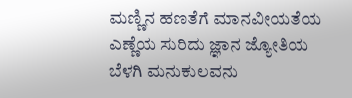ಮಣ್ಣಿನ ಹಣತೆಗೆ ಮಾನವೀಯತೆಯ ಎಣ್ಣೆಯ ಸುರಿದು ಜ್ಞಾನ ಜ್ಯೋತಿಯ ಬೆಳಗಿ ಮನುಕುಲವನು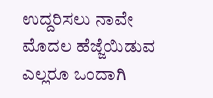ಉದ್ದರಿಸಲು ನಾವೇ ಮೊದಲ ಹೆಜ್ಜೆಯಿಡುವ ಎಲ್ಲರೂ ಒಂದಾಗಿ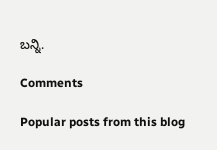ಬನ್ನಿ.

Comments

Popular posts from this blog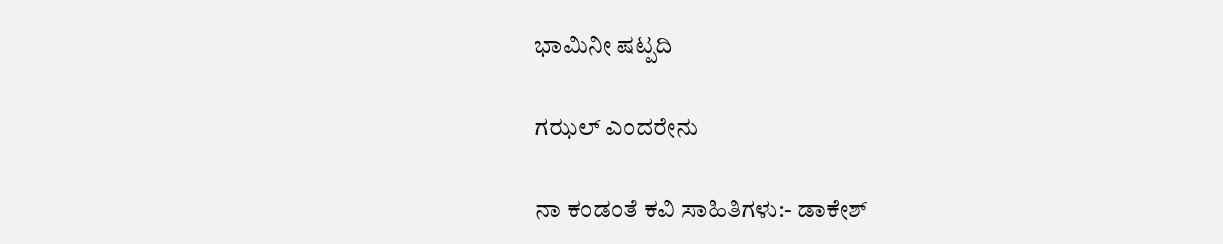ಭಾಮಿನೀ ಷಟ್ಪದಿ

ಗಝಲ್ ಎಂದರೇನು

ನಾ ಕಂಡಂತೆ ಕವಿ ಸಾಹಿತಿಗಳು:- ಡಾಕೇಶ್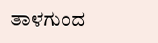ತಾಳಗುಂದ